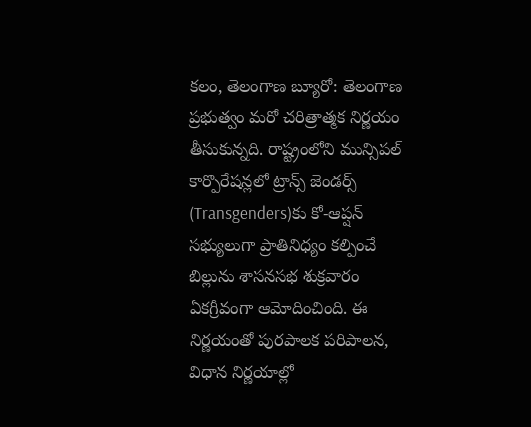కలం, తెలంగాణ బ్యూరో: తెలంగాణ ప్రభుత్వం మరో చరిత్రాత్మక నిర్ణయం తీసుకున్నది. రాష్ట్రంలోని మున్సిపల్ కార్పొరేషన్లలో ట్రాన్స్ జెండర్స్ (Transgenders)కు కో-ఆప్షన్ సభ్యులుగా ప్రాతినిధ్యం కల్పించే బిల్లును శాసనసభ శుక్రవారం ఏకగ్రీవంగా ఆమోదించింది. ఈ నిర్ణయంతో పురపాలక పరిపాలన, విధాన నిర్ణయాల్లో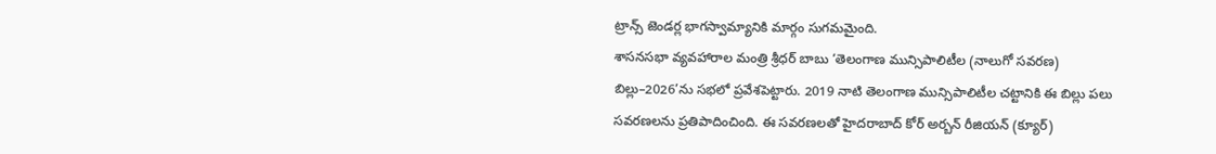ట్రాన్స్ జెండర్ల భాగస్వామ్యానికి మార్గం సుగమమైంది.
శాసనసభా వ్యవహారాల మంత్రి శ్రీధర్ బాబు ‘తెలంగాణ మున్సిపాలిటీల (నాలుగో సవరణ) బిల్లు–2026’ను సభలో ప్రవేశపెట్టారు. 2019 నాటి తెలంగాణ మున్సిపాలిటీల చట్టానికి ఈ బిల్లు పలు సవరణలను ప్రతిపాదించింది. ఈ సవరణలతో హైదరాబాద్ కోర్ అర్బన్ రీజియన్ (క్యూర్)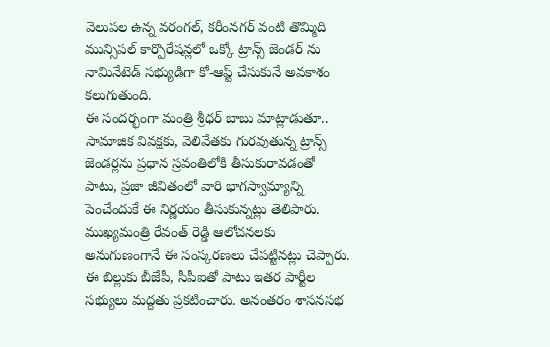వెలుపల ఉన్న వరంగల్, కరీంనగర్ వంటి తొమ్మిది మున్సిపల్ కార్పొరేషన్లలో ఒక్కో ట్రాన్స్ జెండర్ ను నామినేటెడ్ సభ్యుడిగా కో-ఆప్ట్ చేసుకునే అవకాశం కలుగుతుంది.
ఈ సందర్భంగా మంత్రి శ్రీధర్ బాబు మాట్లాడుతూ.. సామాజిక వివక్షకు, వెలివేతకు గురవుతున్న ట్రాన్స్ జెండర్లను ప్రధాన స్రవంతిలోకి తీసుకురావడంతో పాటు, ప్రజా జీవితంలో వారి భాగస్వామ్యాన్ని పెంచేందుకే ఈ నిర్ణయం తీసుకున్నట్లు తెలిపారు. ముఖ్యమంత్రి రేవంత్ రెడ్డి ఆలోచనలకు అనుగుణంగానే ఈ సంస్కరణలు చేపట్టినట్లు చెప్పారు. ఈ బిల్లుకు బీజేపీ, సీపీఐతో పాటు ఇతర పార్టీల సభ్యులు మద్దతు ప్రకటించారు. అనంతరం శాసనసభ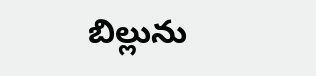బిల్లును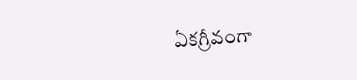ఏకగ్రీవంగా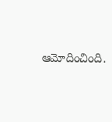ఆమోదించింది.